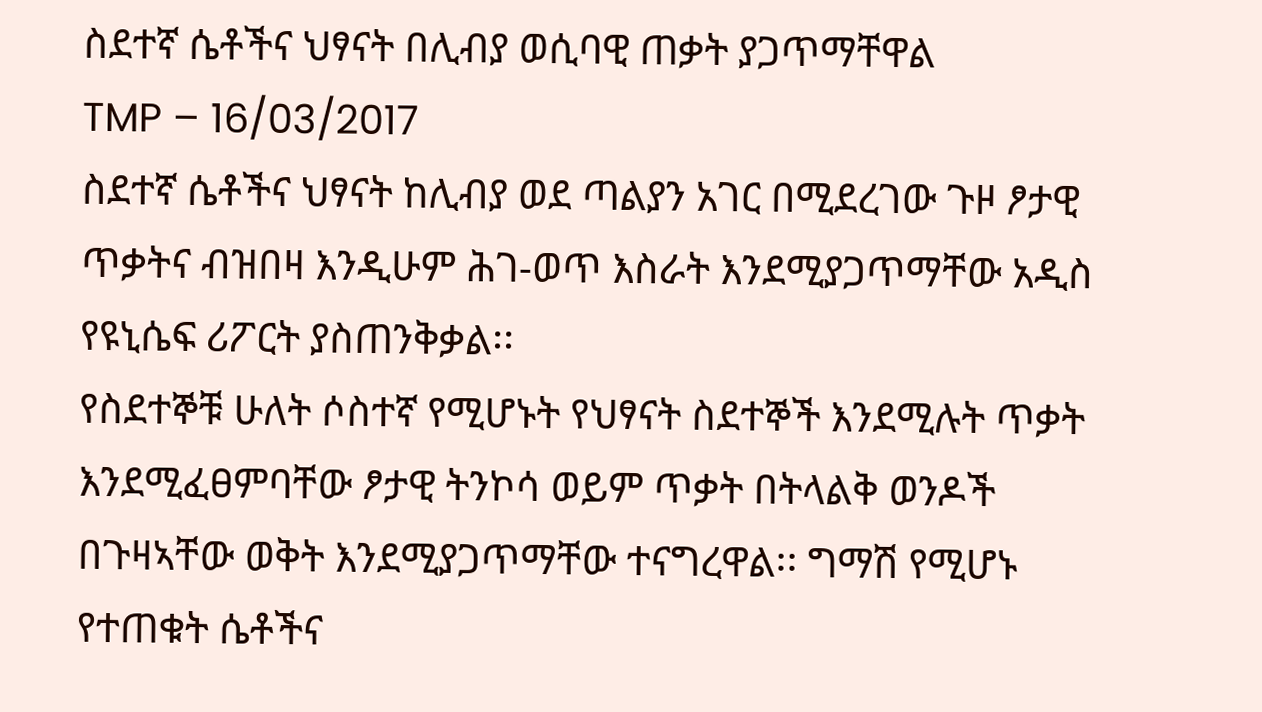ስደተኛ ሴቶችና ህፃናት በሊብያ ወሲባዊ ጠቃት ያጋጥማቸዋል
TMP – 16/03/2017
ስደተኛ ሴቶችና ህፃናት ከሊብያ ወደ ጣልያን አገር በሚደረገው ጉዞ ፆታዊ ጥቃትና ብዝበዛ እንዲሁም ሕገ-ወጥ እስራት እንደሚያጋጥማቸው አዲስ የዩኒሴፍ ሪፖርት ያስጠንቅቃል፡፡
የስደተኞቹ ሁለት ሶስተኛ የሚሆኑት የህፃናት ስደተኞች እንደሚሉት ጥቃት እንደሚፈፀምባቸው ፆታዊ ትንኮሳ ወይም ጥቃት በትላልቅ ወንዶች በጉዛኣቸው ወቅት እንደሚያጋጥማቸው ተናግረዋል፡፡ ግማሽ የሚሆኑ የተጠቁት ሴቶችና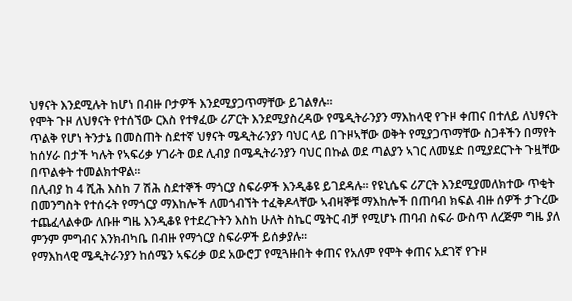ህፃናት እንደሚሉት ከሆነ በብዙ ቦታዎች እንደሚያጋጥማቸው ይገልፃሉ፡፡
የሞት ጉዞ ለህፃናት የተሰኘው ርእስ የተፃፈው ሪፖርት እንደሚያስረዳው የሜዲትራንያን ማእከላዊ የጉዞ ቀጠና በተለይ ለህፃናት ጥልቅ የሆነ ትንታኔ በመስጠት ስደተኛ ህፃናት ሜዲትራንያን ባህር ላይ በጉዞኣቸው ወቅት የሚያጋጥማቸው ስጋቶችን በማየት ከሰሃራ በታች ካሉት የኣፍሪቃ ሃገራት ወደ ሊብያ በሜዲትራንያን ባህር በኩል ወደ ጣልያን ኣገር ለመሄድ በሚያደርጉት ጉዟቸው በጥልቀት ተመልክተዋል፡፡
በሊብያ ከ 4 ሺሕ እስከ 7 ሽሕ ስደተኞች ማጎርያ ስፍራዎች እንዲቆዩ ይገደዳሉ፡፡ የዩኒሴፍ ሪፖርት እንደሚያመለክተው ጥቂት በመንግስት የተሰሩት የማጎርያ ማእከሎች ለመጎብኘት ተፈቅዶላቸው ኣብዛኞቹ ማእከሎች በጠባብ ክፍል ብዙ ሰዎች ታጉረው ተጨፈላልቀው ለቡዙ ግዜ እንዲቆዩ የተደረጉትን እስከ ሁለት ስኬር ሜትር ብቻ የሚሆኑ ጠባብ ስፍራ ውስጥ ለረጅም ግዜ ያለ ምንም ምግብና እንክብካቤ በብዙ የማጎርያ ስፍራዎች ይሰቃያሉ፡፡
የማእከላዊ ሜዲትራንያን ከሰሜን ኣፍሪቃ ወደ አውሮፓ የሚጓዙበት ቀጠና የአለም የሞት ቀጠና አደገኛ የጉዞ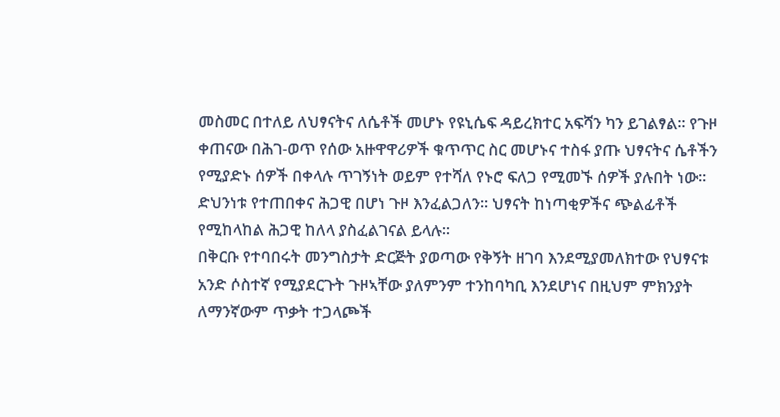መስመር በተለይ ለህፃናትና ለሴቶች መሆኑ የዩኒሴፍ ዳይረክተር አፍሻን ካን ይገልፃል፡፡ የጉዞ ቀጠናው በሕገ-ወጥ የሰው አዙዋዋሪዎች ቁጥጥር ስር መሆኑና ተስፋ ያጡ ህፃናትና ሴቶችን የሚያድኑ ሰዎች በቀላሉ ጥገኝነት ወይም የተሻለ የኑሮ ፍለጋ የሚመኙ ሰዎች ያሉበት ነው፡፡ ድህንነቱ የተጠበቀና ሕጋዊ በሆነ ጉዞ እንፈልጋለን፡፡ ህፃናት ከነጣቂዎችና ጭልፊቶች የሚከላከል ሕጋዊ ከለላ ያስፈልገናል ይላሉ፡፡
በቅርቡ የተባበሩት መንግስታት ድርጅት ያወጣው የቅኝት ዘገባ እንደሚያመለክተው የህፃናቱ አንድ ሶስተኛ የሚያደርጉት ጉዞኣቸው ያለምንም ተንከባካቢ እንደሆነና በዚህም ምክንያት ለማንኛውም ጥቃት ተጋላጮች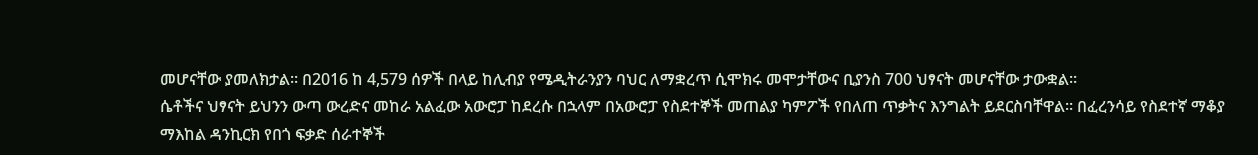መሆናቸው ያመለክታል፡፡ በ2016 ከ 4,579 ሰዎች በላይ ከሊብያ የሜዲትራንያን ባህር ለማቋረጥ ሲሞክሩ መሞታቸውና ቢያንስ 700 ህፃናት መሆናቸው ታውቋል፡፡
ሴቶችና ህፃናት ይህንን ውጣ ውረድና መከራ አልፈው አውሮፓ ከደረሱ በኋላም በአውሮፓ የስደተኞች መጠልያ ካምፖች የበለጠ ጥቃትና እንግልት ይደርስባቸዋል፡፡ በፈረንሳይ የስደተኛ ማቆያ ማእከል ዳንኪርክ የበጎ ፍቃድ ሰራተኞች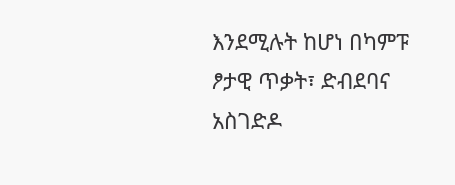እንደሚሉት ከሆነ በካምፑ ፆታዊ ጥቃት፣ ድብደባና አስገድዶ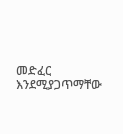መድፈር እንደሚያጋጥማቸው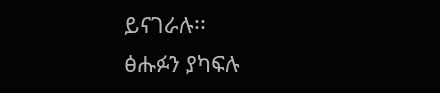ይናገራሉ፡፡
ፅሑፉን ያካፍሉ